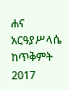ሐና አርዓያሥላሴ ከጥቅምት 2017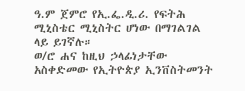ዓ.ም ጀምሮ የኢ.ፌ.ዲ.ሪ. የፍትሕ ሚኒስቴር ሚኒስትር ሆነው በማገልገል ላይ ይገኛሉ።
ወ/ሮ ሐና ከዚህ ኃላፊነታቸው አስቀድመው የኢትዮጵያ ኢንቨስትመንት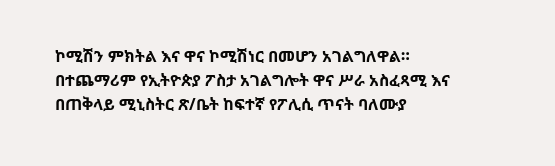ኮሚሽን ምክትል እና ዋና ኮሚሽነር በመሆን አገልግለዋል። በተጨማሪም የኢትዮጵያ ፖስታ አገልግሎት ዋና ሥራ አስፈጻሚ እና በጠቅላይ ሚኒስትር ጽ/ቤት ከፍተኛ የፖሊሲ ጥናት ባለሙያ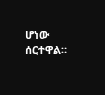ሆነው ሰርተዋል።